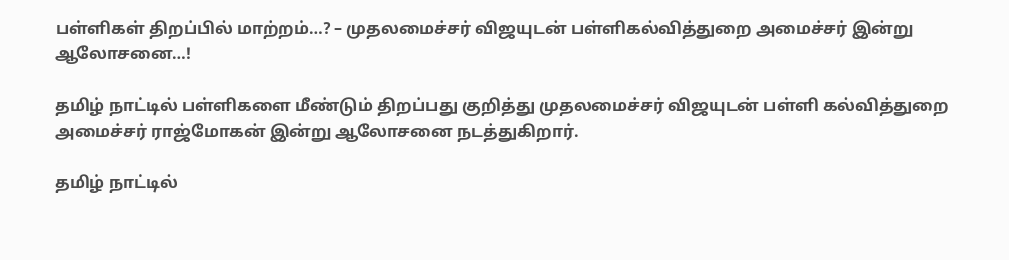பள்ளிகள் திறப்பில் மாற்றம்…? – முதலமைச்சர் விஜயுடன் பள்ளிகல்வித்துறை அமைச்சர் இன்று ஆலோசனை…!

தமிழ் நாட்டில் பள்ளிகளை மீண்டும் திறப்பது குறித்து முதலமைச்சர் விஜயுடன் பள்ளி கல்வித்துறை அமைச்சர் ராஜ்மோகன் இன்று ஆலோசனை நடத்துகிறார்.

தமிழ் நாட்டில்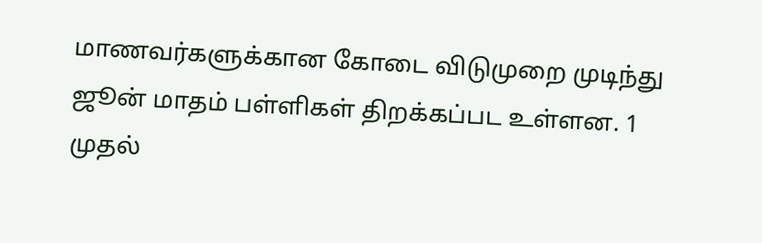மாணவர்களுக்கான கோடை விடுமுறை முடிந்து ஜூன் மாதம் பள்ளிகள் திறக்கப்பட உள்ளன. 1 முதல்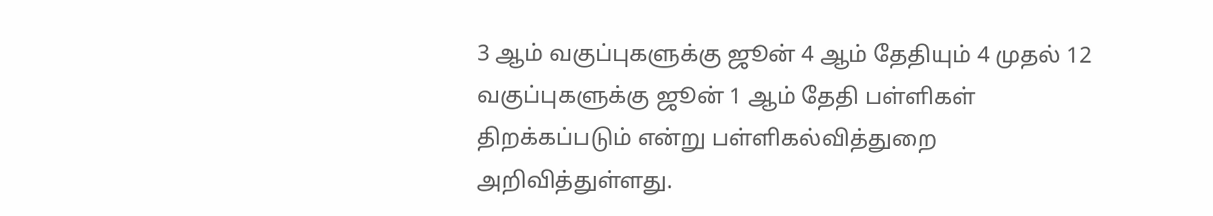3 ஆம் வகுப்புகளுக்கு ஜூன் 4 ஆம் தேதியும் 4 முதல் 12 வகுப்புகளுக்கு ஜூன் 1 ஆம் தேதி பள்ளிகள் திறக்கப்படும் என்று பள்ளிகல்வித்துறை அறிவித்துள்ளது.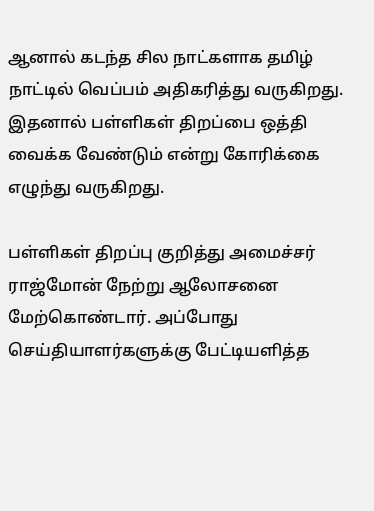ஆனால் கடந்த சில நாட்களாக தமிழ் நாட்டில் வெப்பம் அதிகரித்து வருகிறது. இதனால் பள்ளிகள் திறப்பை ஒத்தி வைக்க வேண்டும் என்று கோரிக்கை எழுந்து வருகிறது.

பள்ளிகள் திறப்பு குறித்து அமைச்சர் ராஜ்மோன் நேற்று ஆலோசனை மேற்கொண்டார். அப்போது செய்தியாளர்களுக்கு பேட்டியளித்த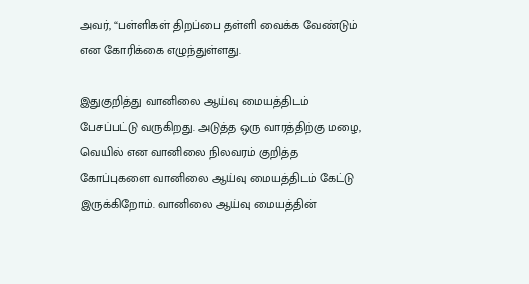அவர், “பள்ளிகள் திறப்பை தள்ளி வைக்க வேண்டும் என கோரிக்கை எழுந்துள்ளது.

இதுகுறித்து வானிலை ஆய்வு மையத்திடம் பேசப்பட்டு வருகிறது. அடுத்த ஒரு வாரத்திற்கு மழை, வெயில் என வானிலை நிலவரம் குறித்த கோப்புகளை வானிலை ஆய்வு மையத்திடம் கேட்டு இருக்கிறோம். வானிலை ஆய்வு மையத்தின்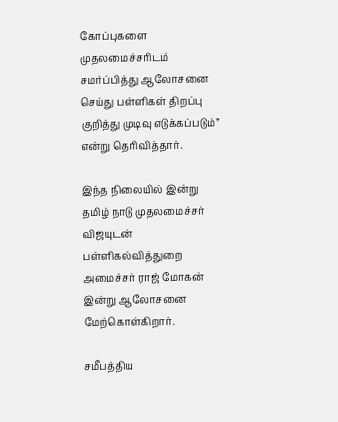கோப்புகளை முதலமைச்சரிடம் சமர்ப்பித்து ஆலோசனை செய்து பள்ளிகள் திறப்பு குறித்து முடிவு எடுக்கப்படும்” என்று தெரிவித்தார்.

இந்த நிலையில் இன்று தமிழ் நாடு முதலமைச்சர் விஜயுடன் பள்ளிகல்வித்துறை அமைச்சர் ராஜ் மோகன் இன்று ஆலோசனை மேற்கொள்கிறார்.

சமீபத்திய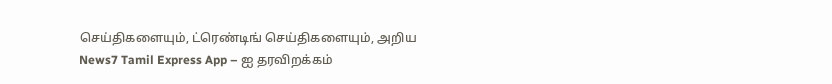செய்திகளையும், ட்ரெண்டிங் செய்திகளையும், அறிய News7 Tamil Express App – ஐ தரவிறக்கம்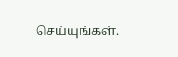செய்யுங்கள்.